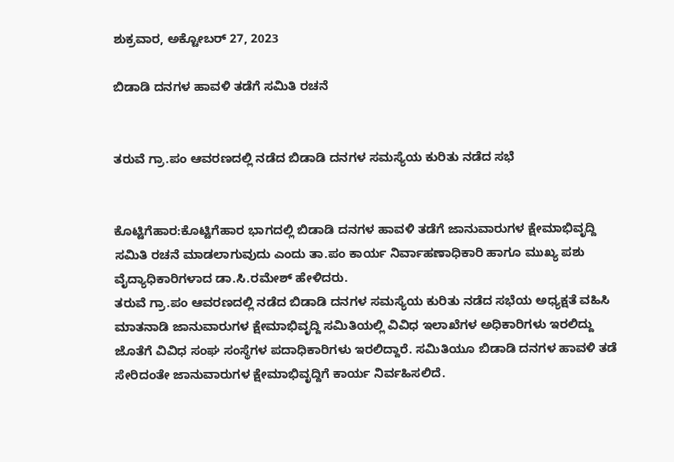ಶುಕ್ರವಾರ, ಅಕ್ಟೋಬರ್ 27, 2023

ಬಿಡಾಡಿ ದನಗಳ ಹಾವಳಿ ತಡೆಗೆ ಸಮಿತಿ ರಚನೆ


ತರುವೆ ಗ್ರಾ.ಪಂ ಆವರಣದಲ್ಲಿ ನಡೆದ ಬಿಡಾಡಿ ದನಗಳ ಸಮಸ್ಯೆಯ ಕುರಿತು ನಡೆದ ಸಭೆ


ಕೊಟ್ಟಿಗೆಹಾರ:ಕೊಟ್ಟಿಗೆಹಾರ ಭಾಗದಲ್ಲಿ ಬಿಡಾಡಿ ದನಗಳ ಹಾವಳಿ ತಡೆಗೆ ಜಾನುವಾರುಗಳ ಕ್ಷೇಮಾಭಿವೃದ್ದಿ ಸಮಿತಿ ರಚನೆ ಮಾಡಲಾಗುವುದು ಎಂದು ತಾ.ಪಂ ಕಾರ್ಯ ನಿರ್ವಾಹಣಾಧಿಕಾರಿ ಹಾಗೂ ಮುಖ್ಯ ಪಶು ವೈದ್ಯಾಧಿಕಾರಿಗಳಾದ ಡಾ.ಸಿ.ರಮೇಶ್ ಹೇಳಿದರು.
ತರುವೆ ಗ್ರಾ.ಪಂ ಆವರಣದಲ್ಲಿ ನಡೆದ ಬಿಡಾಡಿ ದನಗಳ ಸಮಸ್ಯೆಯ ಕುರಿತು ನಡೆದ ಸಭೆಯ ಅಧ್ಯಕ್ಷತೆ ವಹಿಸಿ ಮಾತನಾಡಿ ಜಾನುವಾರುಗಳ ಕ್ಷೇಮಾಭಿವೃದ್ದಿ ಸಮಿತಿಯಲ್ಲಿ ವಿವಿಧ ಇಲಾಖೆಗಳ ಅಧಿಕಾರಿಗಳು ಇರಲಿದ್ದು  ಜೊತೆಗೆ ವಿವಿಧ ಸಂಘ ಸಂಸ್ಥೆಗಳ ಪದಾಧಿಕಾರಿಗಳು ಇರಲಿದ್ದಾರೆ. ಸಮಿತಿಯೂ ಬಿಡಾಡಿ ದನಗಳ ಹಾವಳಿ ತಡೆ ಸೇರಿದಂತೇ ಜಾನುವಾರುಗಳ ಕ್ಷೇಮಾಭಿವೃದ್ದಿಗೆ ಕಾರ್ಯ ನಿರ್ವಹಿಸಲಿದೆ.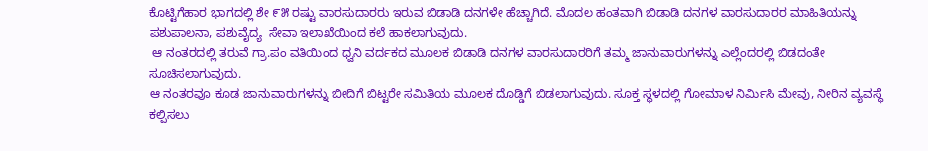ಕೊಟ್ಟಿಗೆಹಾರ ಭಾಗದಲ್ಲಿ ಶೇ ೯೫ ರಷ್ಟು ವಾರಸುದಾರರು ಇರುವ ಬಿಡಾಡಿ ದನಗಳೇ ಹೆಚ್ಚಾಗಿದೆ. ಮೊದಲ ಹಂತವಾಗಿ ಬಿಡಾಡಿ ದನಗಳ ವಾರಸುದಾರರ ಮಾಹಿತಿಯನ್ನು ಪಶುಪಾಲನಾ, ಪಶುವೈದ್ಯ  ಸೇವಾ ಇಲಾಖೆಯಿಂದ ಕಲೆ ಹಾಕಲಾಗುವುದು.
 ಆ ನಂತರದಲ್ಲಿ ತರುವೆ ಗ್ರಾ.ಪಂ ವತಿಯಿಂದ ಧ್ವನಿ ವರ್ದಕದ ಮೂಲಕ ಬಿಡಾಡಿ ದನಗಳ ವಾರಸುದಾರರಿಗೆ ತಮ್ಮ ಜಾನುವಾರುಗಳನ್ನು ಎಲ್ಲೆಂದರಲ್ಲಿ ಬಿಡದಂತೇ ಸೂಚಿಸಲಾಗುವುದು.
ಆ ನಂತರವೂ ಕೂಡ ಜಾನುವಾರುಗಳನ್ನು ಬೀದಿಗೆ ಬಿಟ್ಟರೇ ಸಮಿತಿಯ ಮೂಲಕ ದೊಡ್ಡಿಗೆ ಬಿಡಲಾಗುವುದು. ಸೂಕ್ತ ಸ್ಥಳದಲ್ಲಿ ಗೋಮಾಳ ನಿರ್ಮಿಸಿ ಮೇವು, ನೀರಿನ ವ್ಯವಸ್ಥೆ ಕಲ್ಪಿಸಲು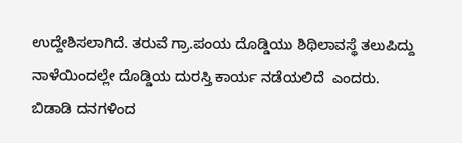ಉದ್ದೇಶಿಸಲಾಗಿದೆ. ತರುವೆ ಗ್ರಾ.ಪಂಯ ದೊಡ್ಡಿಯು ಶಿಥಿಲಾವಸ್ಥೆ ತಲುಪಿದ್ದು ನಾಳೆಯಿಂದಲ್ಲೇ ದೊಡ್ಡಿಯ ದುರಸ್ತಿ ಕಾರ್ಯ ನಡೆಯಲಿದೆ  ಎಂದರು.
ಬಿಡಾಡಿ ದನಗಳಿಂದ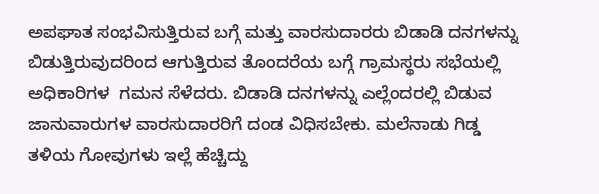ಅಪಘಾತ ಸಂಭವಿಸುತ್ತಿರುವ ಬಗ್ಗೆ ಮತ್ತು ವಾರಸುದಾರರು ಬಿಡಾಡಿ ದನಗಳನ್ನು ಬಿಡುತ್ತಿರುವುದರಿಂದ ಆಗುತ್ತಿರುವ ತೊಂದರೆಯ ಬಗ್ಗೆ ಗ್ರಾಮಸ್ಥರು ಸಭೆಯಲ್ಲಿ ಅಧಿಕಾರಿಗಳ  ಗಮನ ಸೆಳೆದರು. ಬಿಡಾಡಿ ದನಗಳನ್ನು ಎಲ್ಲೆಂದರಲ್ಲಿ ಬಿಡುವ ಜಾನುವಾರುಗಳ ವಾರಸುದಾರರಿಗೆ ದಂಡ ವಿಧಿಸಬೇಕು. ಮಲೆನಾಡು ಗಿಡ್ಡ ತಳಿಯ ಗೋವುಗಳು ಇಲ್ಲೆ ಹೆಚ್ಚಿದ್ದು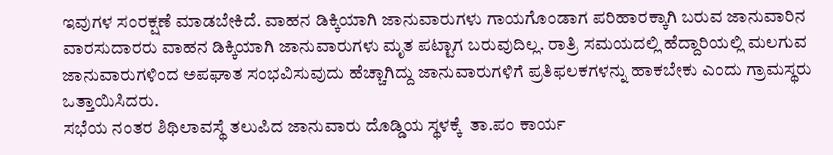ಇವುಗಳ ಸಂರಕ್ಷಣೆ ಮಾಡಬೇಕಿದೆ. ವಾಹನ ಡಿಕ್ಕಿಯಾಗಿ ಜಾನುವಾರುಗಳು ಗಾಯಗೊಂಡಾಗ ಪರಿಹಾರಕ್ಕಾಗಿ ಬರುವ ಜಾನುವಾರಿನ ವಾರಸುದಾರರು ವಾಹನ ಡಿಕ್ಕಿಯಾಗಿ ಜಾನುವಾರುಗಳು ಮೃತ ಪಟ್ಟಾಗ ಬರುವುದಿಲ್ಲ. ರಾತ್ರಿ ಸಮಯದಲ್ಲಿ ಹೆದ್ದಾರಿಯಲ್ಲಿ ಮಲಗುವ ಜಾನುವಾರುಗಳಿಂದ ಅಪಘಾತ ಸಂಭವಿಸುವುದು ಹೆಚ್ಚಾಗಿದ್ದು ಜಾನುವಾರುಗಳಿಗೆ ಪ್ರತಿಫಲಕಗಳನ್ನು ಹಾಕಬೇಕು ಎಂದು ಗ್ರಾಮಸ್ಥರು ಒತ್ತಾಯಿಸಿದರು.
ಸಭೆಯ ನಂತರ ಶಿಥಿಲಾವಸ್ಥೆ ತಲುಪಿದ ಜಾನುವಾರು ದೊಡ್ಡಿಯ ಸ್ಥಳಕ್ಕೆ  ತಾ.ಪಂ ಕಾರ್ಯ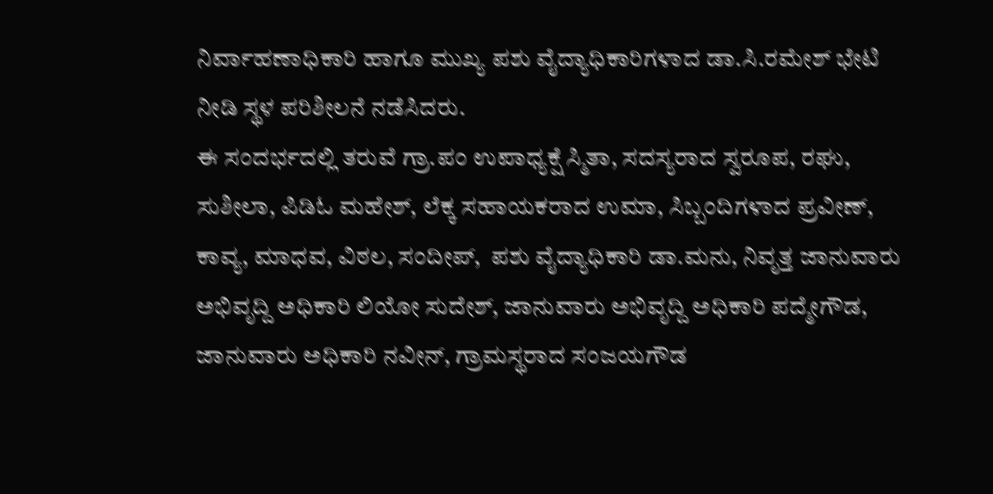ನಿರ್ವಾಹಣಾಧಿಕಾರಿ ಹಾಗೂ ಮುಖ್ಯ ಪಶು ವೈದ್ಯಾಧಿಕಾರಿಗಳಾದ ಡಾ.ಸಿ.ರಮೇಶ್ ಭೇಟಿ ನೀಡಿ ಸ್ಥಳ ಪರಿಶೀಲನೆ ನಡೆಸಿದರು.
ಈ ಸಂದರ್ಭದಲ್ಲಿ ತರುವೆ ಗ್ರಾ.ಪಂ ಉಪಾಧ್ಯಕ್ಷೆ ಸ್ಮಿತಾ, ಸದಸ್ಯರಾದ ಸ್ವರೂಪ, ರಘು, ಸುಶೀಲಾ, ಪಿಡಿಓ ಮಹೇಶ್, ಲೆಕ್ಕ ಸಹಾಯಕರಾದ ಉಮಾ, ಸಿಬ್ಬಂದಿಗಳಾದ ಪ್ರವೀಣ್, ಕಾವ್ಯ, ಮಾಧವ, ವಿಠಲ, ಸಂದೀಪ್,  ಪಶು ವೈದ್ಯಾಧಿಕಾರಿ ಡಾ.ಮನು, ನಿವೃತ್ತ ಜಾನುವಾರು ಅಭಿವೃದ್ದಿ ಅಧಿಕಾರಿ ಲಿಯೋ ಸುದೇಶ್, ಜಾನುವಾರು ಅಭಿವೃದ್ದಿ ಅಧಿಕಾರಿ ಪದ್ಮೇಗೌಡ, ಜಾನುವಾರು ಅಧಿಕಾರಿ ನವೀನ್, ಗ್ರಾಮಸ್ಥರಾದ ಸಂಜಯಗೌಡ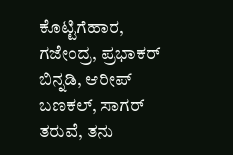ಕೊಟ್ಟಿಗೆಹಾರ, ಗಜೇಂದ್ರ, ಪ್ರಭಾಕರ್ ಬಿನ್ನಡಿ, ಆರೀಪ್ ಬಣಕಲ್, ಸಾಗರ್ ತರುವೆ, ತನು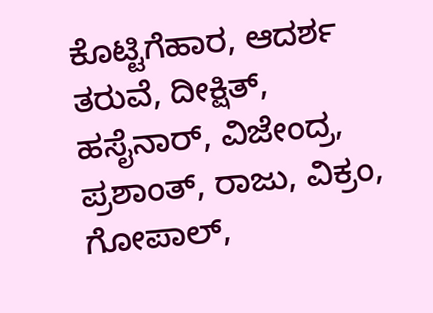ಕೊಟ್ಟಿಗೆಹಾರ, ಆದರ್ಶ ತರುವೆ, ದೀಕ್ಷಿತ್, ಹಸೈನಾರ್, ವಿಜೇಂದ್ರ, ಪ್ರಶಾಂತ್, ರಾಜು, ವಿಕ್ರಂ, ಗೋಪಾಲ್,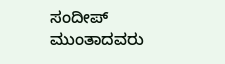ಸಂದೀಪ್ ಮುಂತಾದವರು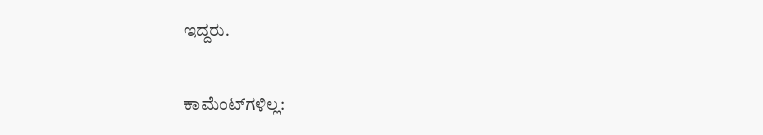ಇದ್ದರು.

ಕಾಮೆಂಟ್‌ಗಳಿಲ್ಲ: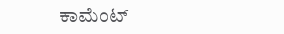ಕಾಮೆಂಟ್‌‌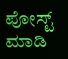ಪೋಸ್ಟ್‌ ಮಾಡಿ